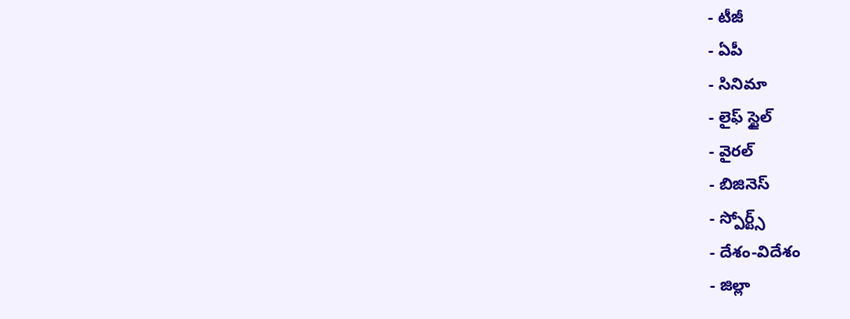- టీజీ
- ఏపీ
- సినిమా
- లైఫ్ స్టైల్
- వైరల్
- బిజినెస్
- స్పోర్ట్స్
- దేశం-విదేశం
- జిల్లా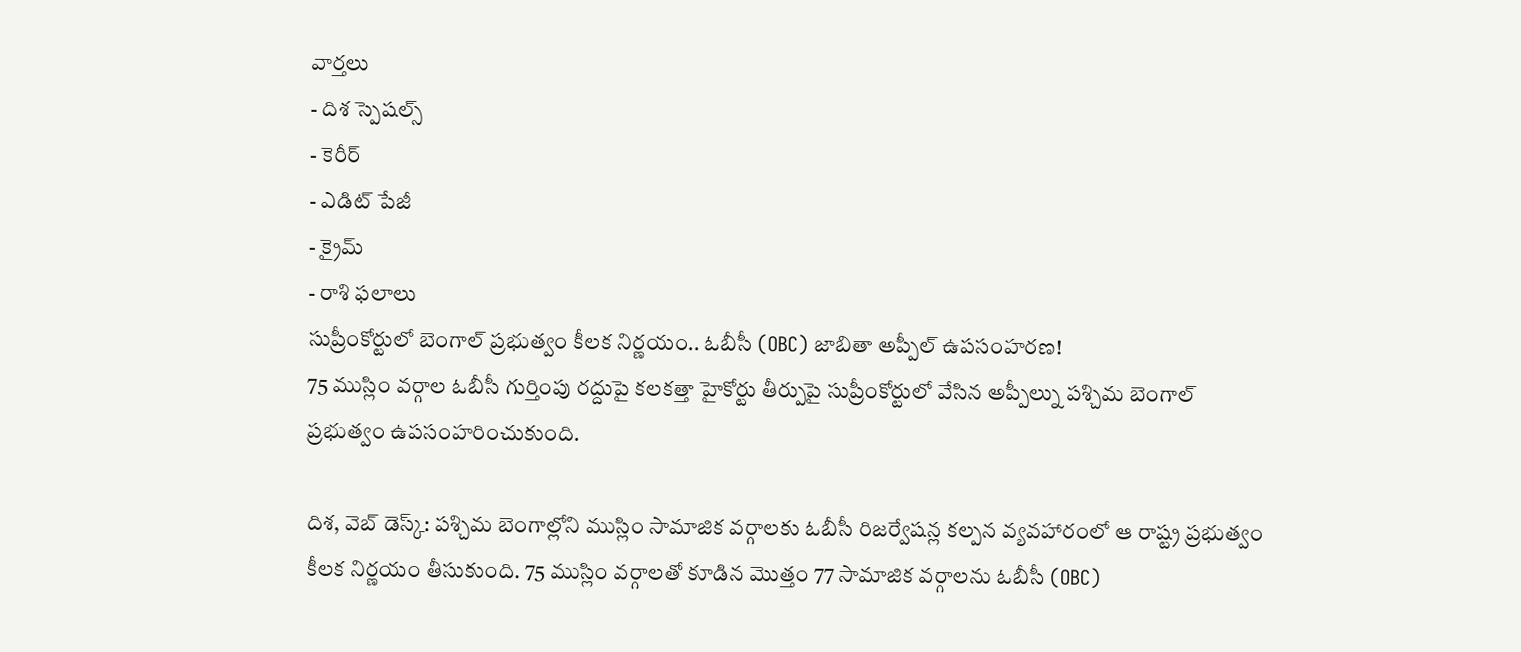వార్తలు
- దిశ స్పెషల్స్
- కెరీర్
- ఎడిట్ పేజీ
- క్రైమ్
- రాశి ఫలాలు
సుప్రీంకోర్టులో బెంగాల్ ప్రభుత్వం కీలక నిర్ణయం.. ఓబీసీ (OBC) జాబితా అప్పీల్ ఉపసంహరణ!
75 ముస్లిం వర్గాల ఓబీసీ గుర్తింపు రద్దుపై కలకత్తా హైకోర్టు తీర్పుపై సుప్రీంకోర్టులో వేసిన అప్పీల్ను పశ్చిమ బెంగాల్ ప్రభుత్వం ఉపసంహరించుకుంది.

దిశ, వెబ్ డెస్క్: పశ్చిమ బెంగాల్లోని ముస్లిం సామాజిక వర్గాలకు ఓబీసీ రిజర్వేషన్ల కల్పన వ్యవహారంలో ఆ రాష్ట్ర ప్రభుత్వం కీలక నిర్ణయం తీసుకుంది. 75 ముస్లిం వర్గాలతో కూడిన మొత్తం 77 సామాజిక వర్గాలను ఓబీసీ (OBC)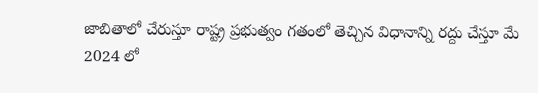జాబితాలో చేరుస్తూ రాష్ట్ర ప్రభుత్వం గతంలో తెచ్చిన విధానాన్ని రద్దు చేస్తూ మే 2024 లో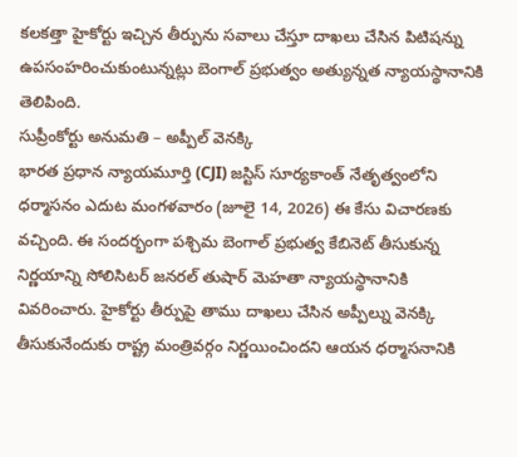కలకత్తా హైకోర్టు ఇచ్చిన తీర్పును సవాలు చేస్తూ దాఖలు చేసిన పిటిషన్ను ఉపసంహరించుకుంటున్నట్లు బెంగాల్ ప్రభుత్వం అత్యున్నత న్యాయస్థానానికి తెలిపింది.
సుప్రీంకోర్టు అనుమతి – అప్పీల్ వెనక్కి
భారత ప్రధాన న్యాయమూర్తి (CJI) జస్టిస్ సూర్యకాంత్ నేతృత్వంలోని ధర్మాసనం ఎదుట మంగళవారం (జూలై 14, 2026) ఈ కేసు విచారణకు వచ్చింది. ఈ సందర్భంగా పశ్చిమ బెంగాల్ ప్రభుత్వ కేబినెట్ తీసుకున్న నిర్ణయాన్ని సోలిసిటర్ జనరల్ తుషార్ మెహతా న్యాయస్థానానికి వివరించారు. హైకోర్టు తీర్పుపై తాము దాఖలు చేసిన అప్పీల్ను వెనక్కి తీసుకునేందుకు రాష్ట్ర మంత్రివర్గం నిర్ణయించిందని ఆయన ధర్మాసనానికి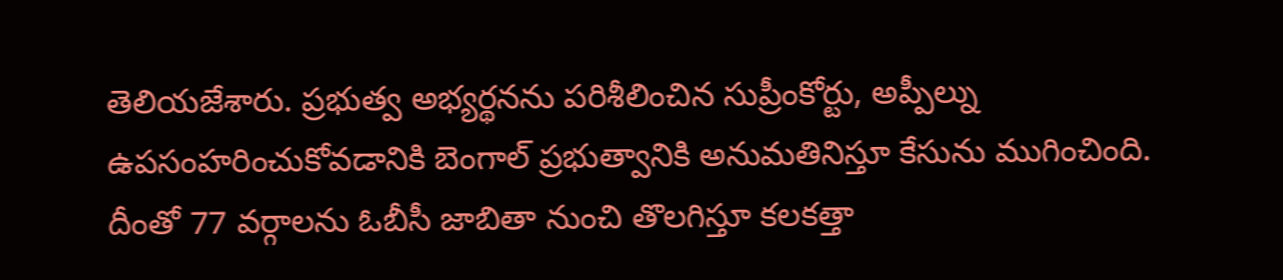తెలియజేశారు. ప్రభుత్వ అభ్యర్థనను పరిశీలించిన సుప్రీంకోర్టు, అప్పీల్ను ఉపసంహరించుకోవడానికి బెంగాల్ ప్రభుత్వానికి అనుమతినిస్తూ కేసును ముగించింది. దీంతో 77 వర్గాలను ఓబీసీ జాబితా నుంచి తొలగిస్తూ కలకత్తా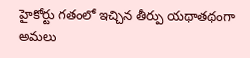హైకోర్టు గతంలో ఇచ్చిన తీర్పు యథాతథంగా అమలు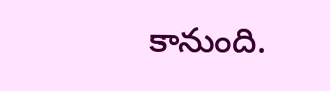కానుంది.